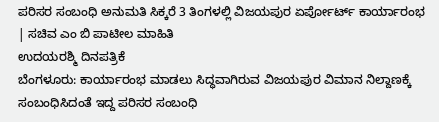ಪರಿಸರ ಸಂಬಂಧಿ ಅನುಮತಿ ಸಿಕ್ಕರೆ 3 ತಿಂಗಳಲ್ಲಿ ವಿಜಯಪುರ ಏರ್ಪೋರ್ಟ್ ಕಾರ್ಯಾರಂಭ | ಸಚಿವ ಎಂ ಬಿ ಪಾಟೀಲ ಮಾಹಿತಿ
ಉದಯರಶ್ಮಿ ದಿನಪತ್ರಿಕೆ
ಬೆಂಗಳೂರು: ಕಾರ್ಯಾರಂಭ ಮಾಡಲು ಸಿದ್ಧವಾಗಿರುವ ವಿಜಯಪುರ ವಿಮಾನ ನಿಲ್ದಾಣಕ್ಕೆ ಸಂಬಂಧಿಸಿದಂತೆ ಇದ್ದ ಪರಿಸರ ಸಂಬಂಧಿ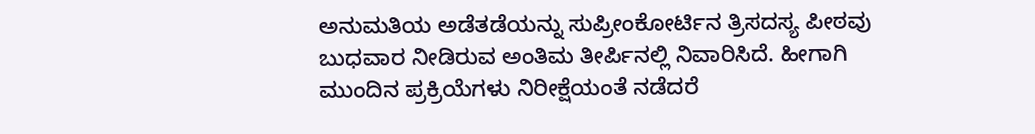ಅನುಮತಿಯ ಅಡೆತಡೆಯನ್ನು ಸುಪ್ರೀಂಕೋರ್ಟಿನ ತ್ರಿಸದಸ್ಯ ಪೀಠವು ಬುಧವಾರ ನೀಡಿರುವ ಅಂತಿಮ ತೀರ್ಪಿನಲ್ಲಿ ನಿವಾರಿಸಿದೆ. ಹೀಗಾಗಿ ಮುಂದಿನ ಪ್ರಕ್ರಿಯೆಗಳು ನಿರೀಕ್ಷೆಯಂತೆ ನಡೆದರೆ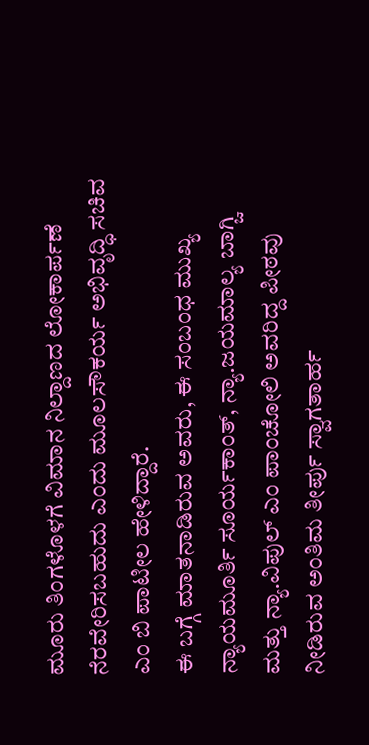ಮೂರು ತಿಂಗಳೊಳಗೆ ವಿಮಾನ ನಿಲ್ದಾಣದ ಲೋಕಾರ್ಪಣೆ ನೆರವೇರಿಸಬಹುದು ಎಂದು ಮೂಲಸೌಕರ್ಯ ಅಭಿವೃದ್ಧಿ ಸಚಿವ ಎಂ ಬಿ ಪಾಟೀಲ ಹೇಳಿದ್ದಾರೆ.
ಈ ಬಗ್ಗೆ ಮಾತನಾಡಿರುವ ಅವರು, ಈ ಸಂಬಂಧ ಮುಖ್ಯ ನ್ಯಾಯಮೂರ್ತಿ ಸೂರ್ಯಕಾಂತ್, ನ್ಯಾ.ಜಯಮಾಲ್ಯ ಬಾಗ್ಚಿ ಮತ್ತು ನ್ಯಾ.ವಿಪುಲ್ ಎಂ ಪಾಂಚೋಲಿ ಅವರಿದ್ದ ಪೀಠವು ನೀಡಿರುವ ಅಂತಿಮ ತೀರ್ಪು ಸ್ವಾಗತಾರ್ಹ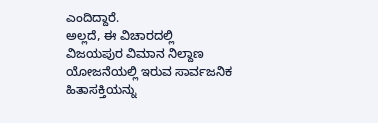ಎಂದಿದ್ದಾರೆ.
ಅಲ್ಲದೆ, ಈ ವಿಚಾರದಲ್ಲಿ ವಿಜಯಪುರ ವಿಮಾನ ನಿಲ್ದಾಣ ಯೋಜನೆಯಲ್ಲಿ ಇರುವ ಸಾರ್ವಜನಿಕ ಹಿತಾಸಕ್ತಿಯನ್ನು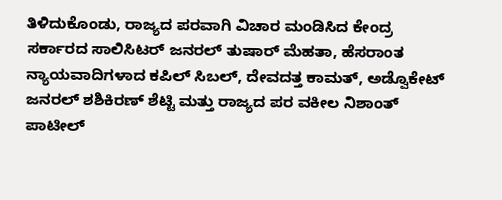ತಿಳಿದುಕೊಂಡು, ರಾಜ್ಯದ ಪರವಾಗಿ ವಿಚಾರ ಮಂಡಿಸಿದ ಕೇಂದ್ರ ಸರ್ಕಾರದ ಸಾಲಿಸಿಟರ್ ಜನರಲ್ ತುಷಾರ್ ಮೆಹತಾ, ಹೆಸರಾಂತ ನ್ಯಾಯವಾದಿಗಳಾದ ಕಪಿಲ್ ಸಿಬಲ್, ದೇವದತ್ತ ಕಾಮತ್, ಅಡ್ವೊಕೇಟ್ ಜನರಲ್ ಶಶಿಕಿರಣ್ ಶೆಟ್ಟಿ ಮತ್ತು ರಾಜ್ಯದ ಪರ ವಕೀಲ ನಿಶಾಂತ್ ಪಾಟೀಲ್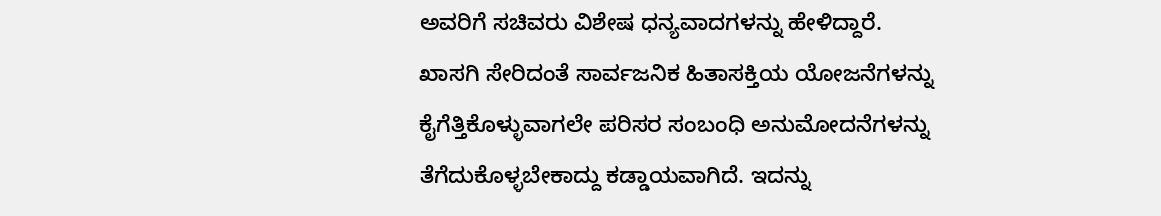ಅವರಿಗೆ ಸಚಿವರು ವಿಶೇಷ ಧನ್ಯವಾದಗಳನ್ನು ಹೇಳಿದ್ದಾರೆ.
ಖಾಸಗಿ ಸೇರಿದಂತೆ ಸಾರ್ವಜನಿಕ ಹಿತಾಸಕ್ತಿಯ ಯೋಜನೆಗಳನ್ನು ಕೈಗೆತ್ತಿಕೊಳ್ಳುವಾಗಲೇ ಪರಿಸರ ಸಂಬಂಧಿ ಅನುಮೋದನೆಗಳನ್ನು ತೆಗೆದುಕೊಳ್ಳಬೇಕಾದ್ದು ಕಡ್ಡಾಯವಾಗಿದೆ. ಇದನ್ನು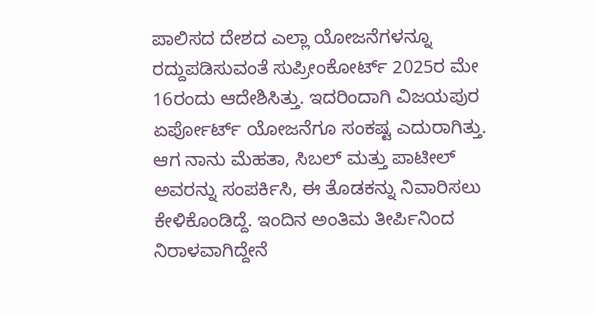ಪಾಲಿಸದ ದೇಶದ ಎಲ್ಲಾ ಯೋಜನೆಗಳನ್ನೂ ರದ್ದುಪಡಿಸುವಂತೆ ಸುಪ್ರೀಂಕೋರ್ಟ್ 2025ರ ಮೇ 16ರಂದು ಆದೇಶಿಸಿತ್ತು. ಇದರಿಂದಾಗಿ ವಿಜಯಪುರ ಏರ್ಪೋರ್ಟ್ ಯೋಜನೆಗೂ ಸಂಕಷ್ಟ ಎದುರಾಗಿತ್ತು. ಆಗ ನಾನು ಮೆಹತಾ, ಸಿಬಲ್ ಮತ್ತು ಪಾಟೀಲ್ ಅವರನ್ನು ಸಂಪರ್ಕಿಸಿ, ಈ ತೊಡಕನ್ನು ನಿವಾರಿಸಲು ಕೇಳಿಕೊಂಡಿದ್ದೆ. ಇಂದಿನ ಅಂತಿಮ ತೀರ್ಪಿನಿಂದ ನಿರಾಳವಾಗಿದ್ದೇನೆ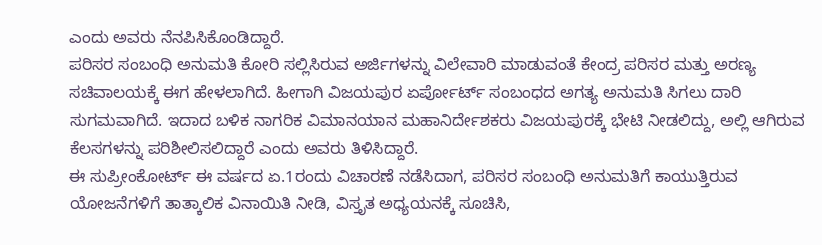ಎಂದು ಅವರು ನೆನಪಿಸಿಕೊಂಡಿದ್ದಾರೆ.
ಪರಿಸರ ಸಂಬಂಧಿ ಅನುಮತಿ ಕೋರಿ ಸಲ್ಲಿಸಿರುವ ಅರ್ಜಿಗಳನ್ನು ವಿಲೇವಾರಿ ಮಾಡುವಂತೆ ಕೇಂದ್ರ ಪರಿಸರ ಮತ್ತು ಅರಣ್ಯ ಸಚಿವಾಲಯಕ್ಕೆ ಈಗ ಹೇಳಲಾಗಿದೆ. ಹೀಗಾಗಿ ವಿಜಯಪುರ ಏರ್ಪೋರ್ಟ್ ಸಂಬಂಧದ ಅಗತ್ಯ ಅನುಮತಿ ಸಿಗಲು ದಾರಿ ಸುಗಮವಾಗಿದೆ. ಇದಾದ ಬಳಿಕ ನಾಗರಿಕ ವಿಮಾನಯಾನ ಮಹಾನಿರ್ದೇಶಕರು ವಿಜಯಪುರಕ್ಕೆ ಭೇಟಿ ನೀಡಲಿದ್ದು, ಅಲ್ಲಿ ಆಗಿರುವ ಕೆಲಸಗಳನ್ನು ಪರಿಶೀಲಿಸಲಿದ್ದಾರೆ ಎಂದು ಅವರು ತಿಳಿಸಿದ್ದಾರೆ.
ಈ ಸುಪ್ರೀಂಕೋರ್ಟ್ ಈ ವರ್ಷದ ಏ.1ರಂದು ವಿಚಾರಣೆ ನಡೆಸಿದಾಗ, ಪರಿಸರ ಸಂಬಂಧಿ ಅನುಮತಿಗೆ ಕಾಯುತ್ತಿರುವ ಯೋಜನೆಗಳಿಗೆ ತಾತ್ಕಾಲಿಕ ವಿನಾಯಿತಿ ನೀಡಿ, ವಿಸ್ತೃತ ಅಧ್ಯಯನಕ್ಕೆ ಸೂಚಿಸಿ,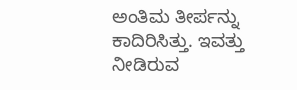ಅಂತಿಮ ತೀರ್ಪನ್ನು ಕಾದಿರಿಸಿತ್ತು. ಇವತ್ತು ನೀಡಿರುವ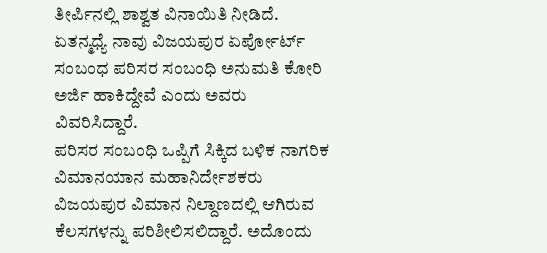ತೀರ್ಪಿನಲ್ಲಿ ಶಾಶ್ವತ ವಿನಾಯಿತಿ ನೀಡಿದೆ. ಏತನ್ಮಧ್ಯೆ ನಾವು ವಿಜಯಪುರ ಏರ್ಪೋರ್ಟ್ ಸಂಬಂಧ ಪರಿಸರ ಸಂಬಂಧಿ ಅನುಮತಿ ಕೋರಿ ಅರ್ಜಿ ಹಾಕಿದ್ದೇವೆ ಎಂದು ಅವರು ವಿವರಿಸಿದ್ದಾರೆ.
ಪರಿಸರ ಸಂಬಂಧಿ ಒಪ್ಪಿಗೆ ಸಿಕ್ಕಿದ ಬಳಿಕ ನಾಗರಿಕ ವಿಮಾನಯಾನ ಮಹಾನಿರ್ದೇಶಕರು ವಿಜಯಪುರ ವಿಮಾನ ನಿಲ್ದಾಣದಲ್ಲಿ ಆಗಿರುವ ಕೆಲಸಗಳನ್ನು ಪರಿಶೀಲಿಸಲಿದ್ದಾರೆ. ಅದೊಂದು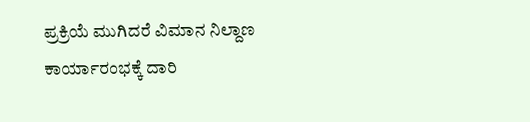ಪ್ರಕ್ರಿಯೆ ಮುಗಿದರೆ ವಿಮಾನ ನಿಲ್ದಾಣ ಕಾರ್ಯಾರಂಭಕ್ಕೆ ದಾರಿ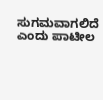ಸುಗಮವಾಗಲಿದೆ ಎಂದು ಪಾಟೀಲ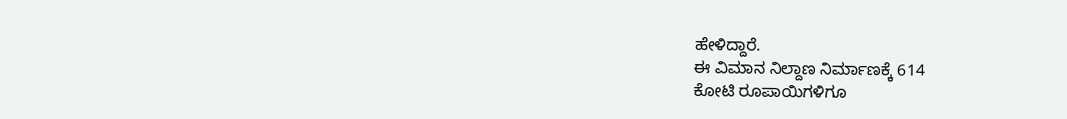ಹೇಳಿದ್ದಾರೆ.
ಈ ವಿಮಾನ ನಿಲ್ದಾಣ ನಿರ್ಮಾಣಕ್ಕೆ 614
ಕೋಟಿ ರೂಪಾಯಿಗಳಿಗೂ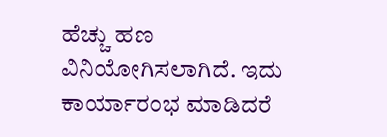ಹೆಚ್ಚು ಹಣ ವಿನಿಯೋಗಿಸಲಾಗಿದೆ. ಇದು ಕಾರ್ಯಾರಂಭ ಮಾಡಿದರೆ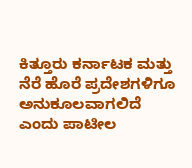ಕಿತ್ತೂರು ಕರ್ನಾಟಕ ಮತ್ತು ನೆರೆ ಹೊರೆ ಪ್ರದೇಶಗಳಿಗೂ ಅನುಕೂಲವಾಗಲಿದೆ ಎಂದು ಪಾಟೀಲ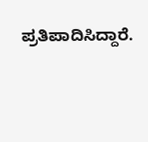ಪ್ರತಿಪಾದಿಸಿದ್ದಾರೆ.